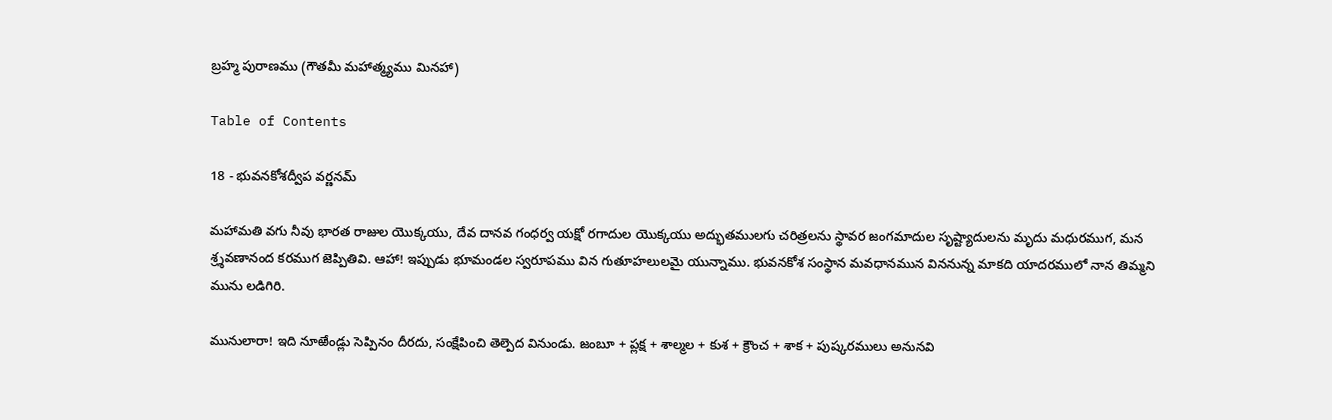బ్రహ్మ పురాణము (గౌతమీ మహాత్మ్యము మినహా)

Table of Contents

18 - భువనకోశద్వీప వర్ణనమ్‌

మహామతి వగు నీవు భారత రాజుల యొక్కయు, దేవ దానవ గంధర్వ యక్షో రగాదుల యొక్కయు అద్భుతములగు చరిత్రలను స్థావర జంగమాదుల సృష్ట్యాదులను మృదు మధురముగ, మన శ్ర్శవణానంద కరముగ జెప్పితివి. ఆహా! ఇప్పుడు భూమండల స్వరూపము విన గుతూహలులమై యున్నాము. భువనకోశ సంస్థాన మవధానమున విననున్న మాకది యాదరములో నాన తిమ్మని మును లడిగిరి.

మునులారా! ఇది నూఱేండ్లు సెప్పినం దీరదు, సంక్షేపించి తెల్పెద వినుండు. జంబూ + ప్లక్ష + శాల్మల + కుశ + క్రౌంచ + శాక + పుష్కరములు అనునవి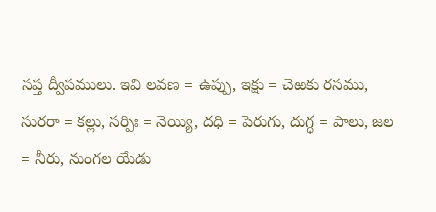సప్త ద్వీపములు. ఇవి లవణ = ఉప్పు, ఇక్షు = చెఱకు రసము, సురరా = కల్లు, సర్పిః = నెయ్యి, దధి = పెరుగు, దుగ్ధ = పాలు, జల = నీరు, నుంగల యేడు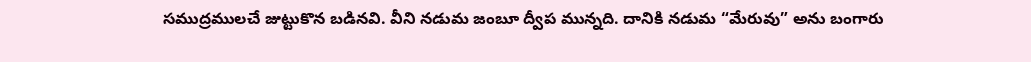సముద్రములచే జుట్టుకొన బడినవి. వీని నడుమ జంబూ ద్వీప మున్నది. దానికి నడుమ “మేరువు” అను బంగారు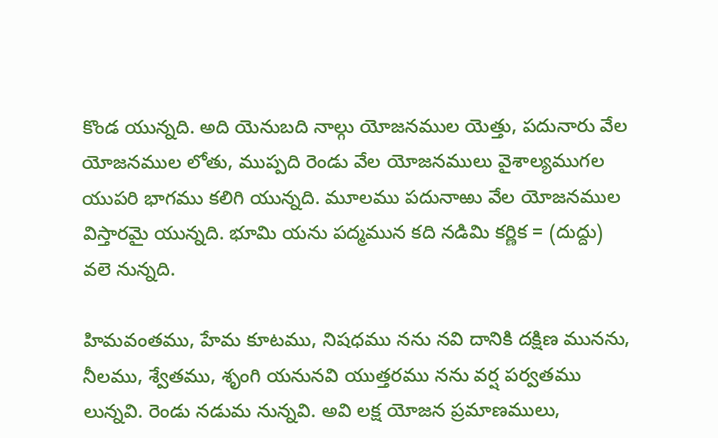కొండ యున్నది. అది యెనుబది నాల్గు యోజనముల యెత్తు, పదునారు వేల యోజనముల లోతు, ముప్పది రెండు వేల యోజనములు వైశాల్యముగల యుపరి భాగము కలిగి యున్నది. మూలము పదునాఱు వేల యోజనముల విస్తారమై యున్నది. భూమి యను పద్మమున కది నడిమి కర్ణిక = (దుద్దు) వలె నున్నది.

హిమవంతము, హేమ కూటము, నిషధము నను నవి దానికి దక్షిణ మునను, నీలము, శ్వేతము, శృంగి యనునవి యుత్తరము నను వర్ష పర్వతము లున్నవి. రెండు నడుమ నున్నవి. అవి లక్ష యోజన ప్రమాణములు,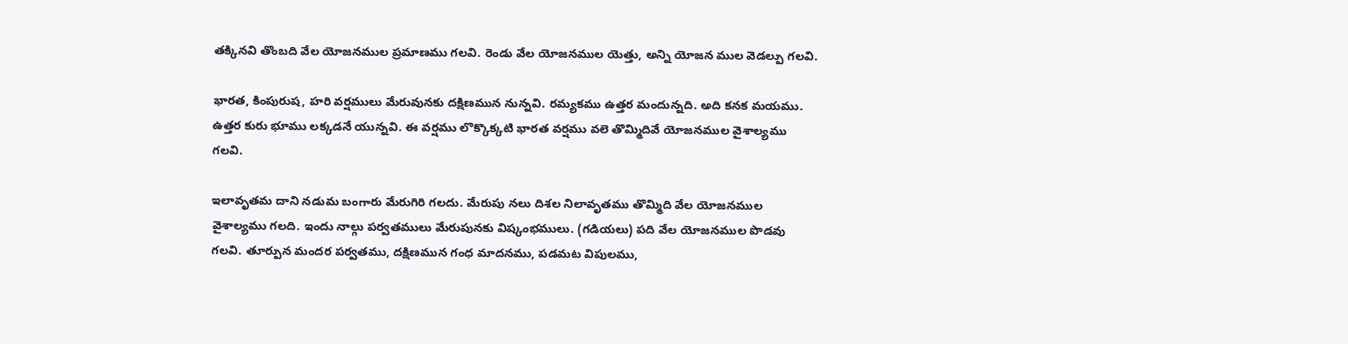తక్కినవి తొంబది వేల యోజనముల ప్రమాణము గలవి. రెండు వేల యోజనముల యెత్తు, అన్ని యోజన ముల వెడల్పు గలవి.

భారత, కింపురుష, హరి వర్షములు మేరువునకు దక్షిణమున నున్నవి. రమ్యకము ఉత్తర మందున్నది. అది కనక మయము. ఉత్తర కురు భూము లక్కడనే యున్నవి. ఈ వర్షము లొక్కొక్కటి భారత వర్షము వలె తొమ్మిదివే యోజనముల వైశాల్యము గలవి.

ఇలావృతమ దాని నడుమ బంగారు మేరుగిరి గలదు. మేరుపు నలు దిశల నిలావృతము తొమ్మిది వేల యోజనముల వైశాల్యము గలది. ఇందు నాల్గు పర్వతములు మేరుపునకు విష్కంభములు. (గడియలు) పది వేల యోజనముల పొడవు గలవి. తూర్పున మందర పర్వతము, దక్షిణమున గంధ మాదనము, పడమట విపులము,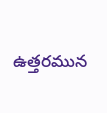ఉత్తరమున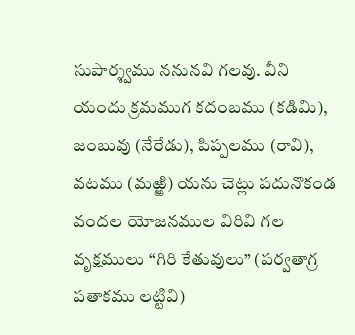సుపార్శ్వము ననునవి గలవు. వీని యందు క్రమముగ కదంబము (కడిమి), జంబువు (నేరేడు), పిప్పలము (రావి), వటము (మఱ్ఱి) యను చెట్లు పదునొకండ వందల యోజనముల విరివి గల వృక్షములు “గిరి కేతువులు” (పర్వతాగ్ర పతాకము లట్టివి)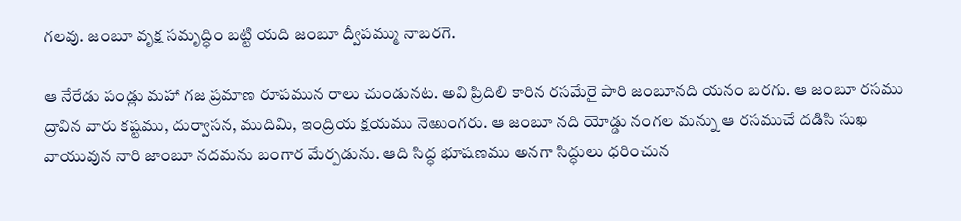గలవు. జంబూ వృక్ష సమృద్ధిం బట్టి యది జంబూ ద్వీపమ్ము నాబరగె.

ఆ నేరేడు పండ్లు మహా గజ ప్రమాణ రూపమున రాలు చుండునట. అవి ప్రిదిలి కారిన రసమేరై పారి జంబూనది యనం బరగు. ఆ జంబూ రసము ద్రావిన వారు కష్టము, దుర్వాసన, ముదిమి, ఇంద్రియ క్షయము నెఱుంగరు. ఆ జంబూ నది యోడ్డు నంగల మన్ను ఆ రసముచే దడిసి సుఖ వాయువున నారి జాంబూ నదమను బంగార మేర్పడును. ఆది సిద్ధ భూషణము అనగా సిద్ధులు ధరించున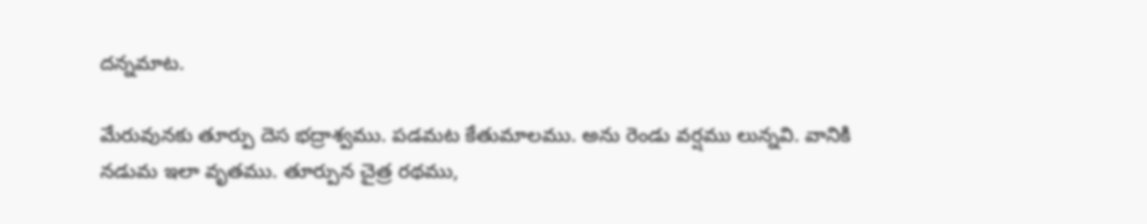దన్నమాట.

మేరువునకు తూర్పు దెస భద్రాశ్వము. పడమట కేతుమాలము. అను రెండు వర్షము లున్నవి. వానికి నడుమ ఇలా వృతము. తూర్పున చైత్ర రథము,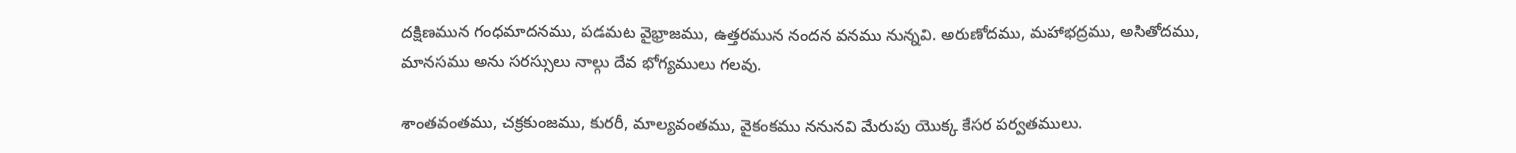దక్షిణమున గంధమాదనము, పడమట వైభ్రాజము, ఉత్తరమున నందన వనము నున్నవి. అరుణోదము, మహాభద్రము, అసితోదము, మానసము అను సరస్సులు నాల్గు దేవ భోగ్యములు గలవు.

శాంతవంతము, చక్రకుంజము, కురరీ, మాల్యవంతము, వైకంకము ననునవి మేరుపు యొక్క కేసర పర్వతములు.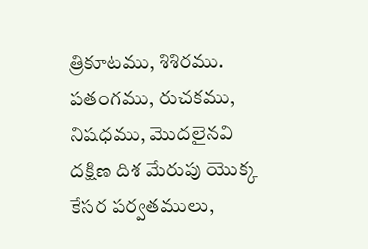త్రికూటము, శిశిరము. పతంగము, రుచకము, నిషధము, మొదలైనవి దక్షిణ దిశ మేరుపు యొక్క కేసర పర్వతములు,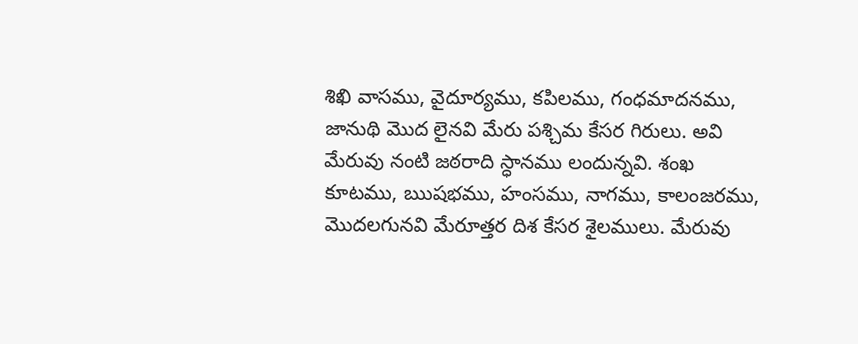శిఖి వాసము, వైదూర్యము, కపిలము, గంధమాదనము, జానుథి మొద లైనవి మేరు పశ్చిమ కేసర గిరులు. అవి మేరువు నంటి జఠరాది స్ధానము లందున్నవి. శంఖ కూటము, ఋషభము, హంసము, నాగము, కాలంజరము, మొదలగునవి మేరూత్తర దిశ కేసర శైలములు. మేరువు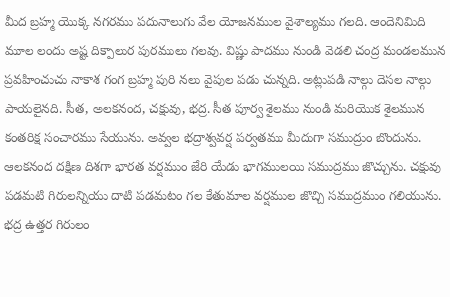మీద బ్రహ్మ యొక్క నగరము పదునాలుగు వేల యోజనముల వైశాల్యము గలది. ఆందెనిమిది మూల లందు అష్ట దిక్పాలుర పురములు గలవు. విష్ణు పాదము నుండి వెడలి చంద్ర మండలమున ప్రవహించుచు నాకాశ గంగ బ్రహ్మ పురి నలు వైపుల పడు చున్నది. అట్లుపడి నాల్గు దెసల నాల్గు పాయలైనది. సీత, అలకనంద, చక్షువు, భద్ర. సీత పూర్వ శైలము నుండి మరియొక శైలమున కంతరిక్ష సంచారము సేయును. అవ్వల భద్రాశ్వవర్ష పర్వతము మీదుగా సముద్రుం బొందును. ఆలకనంద దక్షిణ దిశగా భారత వర్షముం జేరి యేడు భాగములయి సముద్రము జొచ్చును. చక్షువు పడమటి గిరులన్నియు దాటి పడమటం గల కేతుమాల వర్షముల జొచ్చి సముద్రముం గలియును. భద్ర ఉత్తర గిరులం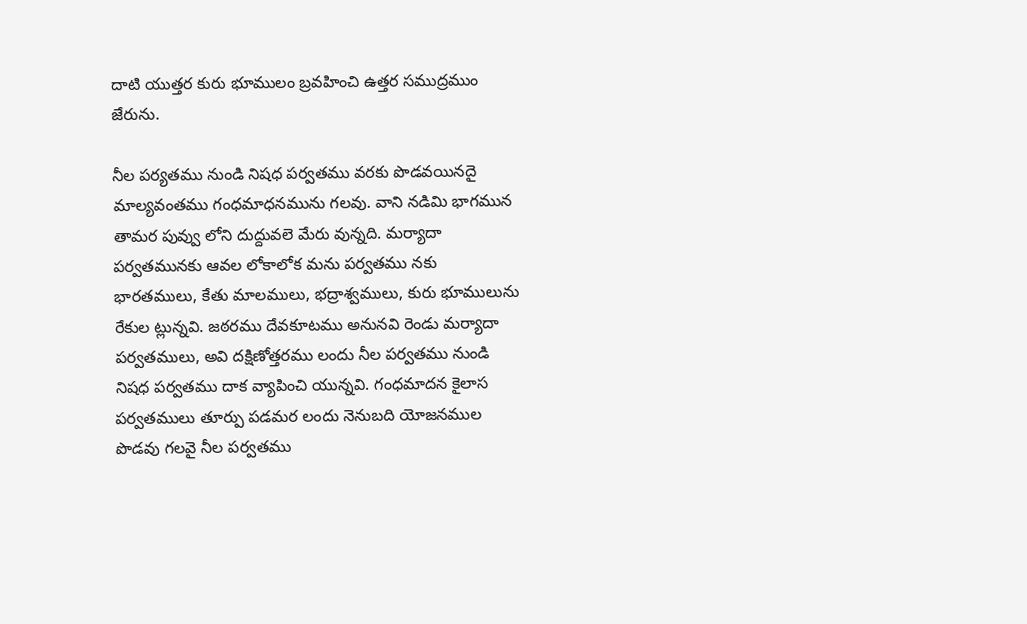దాటి యుత్తర కురు భూములం బ్రవహించి ఉత్తర సముద్రముం జేరును.

నీల పర్యతము నుండి నిషధ పర్వతము వరకు పొడవయినదై మాల్యవంతము గంధమాధనమును గలవు. వాని నడిమి భాగమున తామర పువ్వు లోని దుద్దువలె మేరు వున్నది. మర్యాదా పర్వతమునకు ఆవల లోకాలోక మను పర్వతము నకు భారతములు, కేతు మాలములు, భద్రాశ్వములు, కురు భూములును రేకుల ట్లున్నవి. జఠరము దేవకూటము అనునవి రెండు మర్యాదా పర్వతములు, అవి దక్షిణోత్తరము లందు నీల పర్వతము నుండి నిషధ పర్వతము దాక వ్యాపించి యున్నవి. గంధమాదన కైలాస పర్వతములు తూర్పు పడమర లందు నెనుబది యోజనముల పొడవు గలవై నీల పర్వతము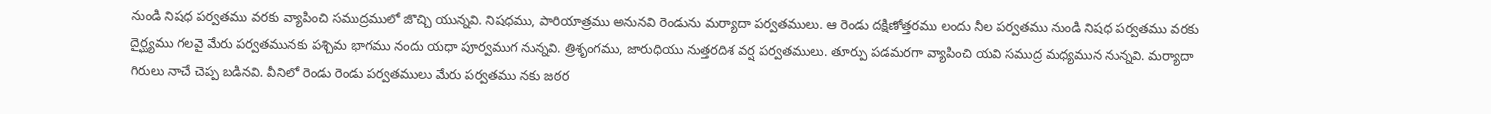నుండి నిషధ పర్వతము వరకు వ్యాపించి సముద్రములో జొచ్చి యున్నవి. నిషధము, పారియాత్రము అనునవి రెండును మర్యాదా పర్వతములు. ఆ రెండు దక్షిణోత్తరము లందు నీల పర్వతము నుండి నిషధ పర్వతము వరకు దైర్ఘ్యము గలవై మేరు పర్వతమునకు పశ్చిమ భాగము నందు యధా పూర్వముగ నున్నవి. త్రిశృంగము, జారుధియు నుత్తరదిశ వర్ష పర్వతములు. తూర్పు పడమరగా వ్యాపించి యవి సముద్ర మధ్యమున నున్నవి. మర్యాదా గిరులు నాచే చెప్ప బడినవి. వీనిలో రెండు రెండు పర్వతములు మేరు పర్వతము నకు జఠర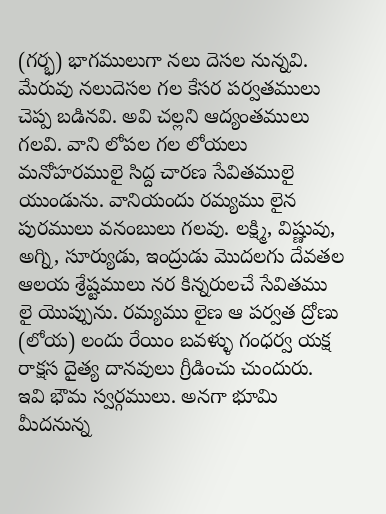(గర్భ) భాగములుగా నలు దెసల నున్నవి. మేరువు నలుదెసల గల కేసర పర్వతములు చెప్ప బడినవి. అవి చల్లని ఆద్యంతములు గలవి. వాని లోపల గల లోయలు మనోహరములై సిద్ద చారణ సేవితములై యుండును. వానియందు రమ్యము లైన పురములు వనంబులు గలవు. లక్ష్మి, విష్ణువు, అగ్ని, సూర్యుడు, ఇంద్రుడు మొదలగు దేవతల ఆలయ శ్రేష్టములు నర కిన్నరులచే సేవితము లై యొప్పును. రమ్యము లైణ ఆ పర్వత ద్రోణు (లోయ) లందు రేయిం బవళ్ళు గంధర్వ యక్ష రాక్షస దైత్య దానవులు గ్రీడించు చుందురు. ఇవి భౌమ స్వర్గములు. అనగా భూమి మీదనున్న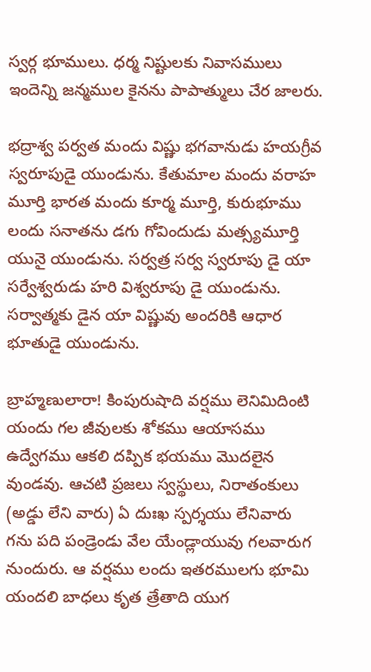స్వర్గ భూములు. ధర్మ నిష్టులకు నివాసములు ఇందెన్ని జన్మముల కైనను పాపాత్ములు చేర జాలరు.

భద్రాశ్వ పర్వత మందు విష్ణు భగవానుడు హయగ్రీవ స్వరూపుడై యుండును. కేతుమాల మందు వరాహ మూర్తి భారత మందు కూర్మ మూర్తి, కురుభూము లందు సనాతను డగు గోవిందుడు మత్స్యమూర్తి యునై యుండును. సర్వత్ర సర్వ స్వరూపు డై యా సర్వేశ్వరుడు హరి విశ్వరూపు డై యుండును. సర్వాత్మకు డైన యా విష్ణువు అందరికి ఆధార భూతుడై యుండును.

బ్రాహ్మణులారా! కింపురుషాది వర్షము లెనిమిదింటి యందు గల జీవులకు శోకము ఆయాసము ఉద్వేగము ఆకలి దప్పిక భయము మొదలైన వుండవు. ఆచటి ప్రజలు స్వస్థులు, నిరాతంకులు (అడ్డు లేని వారు) ఏ దుఃఖ స్పర్శయు లేనివారు గను పది పండ్రెండు వేల యేండ్లాయువు గలవారుగ నుందురు. ఆ వర్షము లందు ఇతరములగు భూమి యందలి బాధలు కృత త్రేతాది యుగ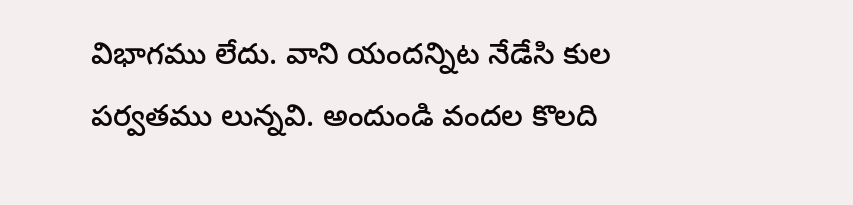విభాగము లేదు. వాని యందన్నిట నేడేసి కుల పర్వతము లున్నవి. అందుండి వందల కొలది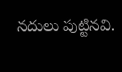నదులు పుట్టినవి.